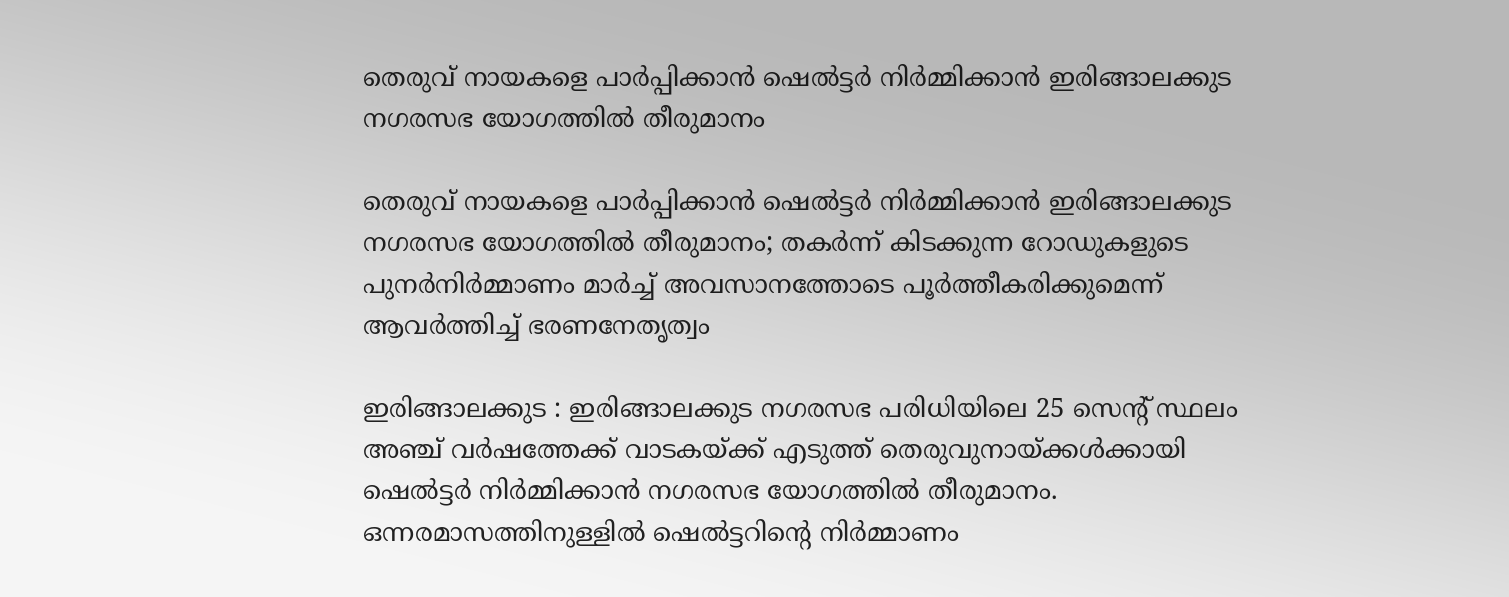തെരുവ് നായകളെ പാർപ്പിക്കാൻ ഷെൽട്ടർ നിർമ്മിക്കാൻ ഇരിങ്ങാലക്കുട നഗരസഭ യോഗത്തിൽ തീരുമാനം

തെരുവ് നായകളെ പാർപ്പിക്കാൻ ഷെൽട്ടർ നിർമ്മിക്കാൻ ഇരിങ്ങാലക്കുട നഗരസഭ യോഗത്തിൽ തീരുമാനം; തകർന്ന് കിടക്കുന്ന റോഡുകളുടെ പുനർനിർമ്മാണം മാർച്ച് അവസാനത്തോടെ പൂർത്തീകരിക്കുമെന്ന് ആവർത്തിച്ച് ഭരണനേതൃത്വം

ഇരിങ്ങാലക്കുട : ഇരിങ്ങാലക്കുട നഗരസഭ പരിധിയിലെ 25 സെൻ്റ് സ്ഥലം അഞ്ച് വർഷത്തേക്ക് വാടകയ്ക്ക് എടുത്ത് തെരുവുനായ്ക്കൾക്കായി ഷെൽട്ടർ നിർമ്മിക്കാൻ നഗരസഭ യോഗത്തിൽ തീരുമാനം. ഒന്നരമാസത്തിനുള്ളിൽ ഷെൽട്ടറിൻ്റെ നിർമ്മാണം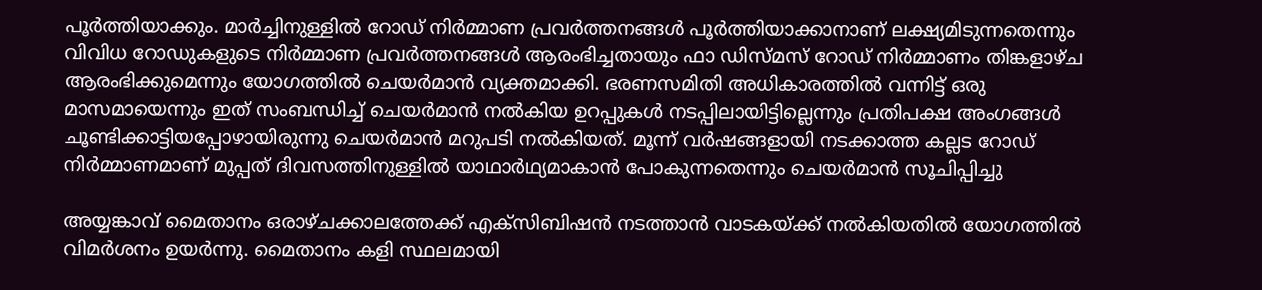പൂർത്തിയാക്കും. മാർച്ചിനുള്ളിൽ റോഡ് നിർമ്മാണ പ്രവർത്തനങ്ങൾ പൂർത്തിയാക്കാനാണ് ലക്ഷ്യമിടുന്നതെന്നും വിവിധ റോഡുകളുടെ നിർമ്മാണ പ്രവർത്തനങ്ങൾ ആരംഭിച്ചതായും ഫാ ഡിസ്മസ് റോഡ് നിർമ്മാണം തിങ്കളാഴ്ച ആരംഭിക്കുമെന്നും യോഗത്തിൽ ചെയർമാൻ വ്യക്തമാക്കി. ഭരണസമിതി അധികാരത്തിൽ വന്നിട്ട് ഒരു മാസമായെന്നും ഇത് സംബന്ധിച്ച് ചെയർമാൻ നൽകിയ ഉറപ്പുകൾ നടപ്പിലായിട്ടില്ലെന്നും പ്രതിപക്ഷ അംഗങ്ങൾ ചൂണ്ടിക്കാട്ടിയപ്പോഴായിരുന്നു ചെയർമാൻ മറുപടി നൽകിയത്. മൂന്ന് വർഷങ്ങളായി നടക്കാത്ത കല്ലട റോഡ് നിർമ്മാണമാണ് മുപ്പത് ദിവസത്തിനുള്ളിൽ യാഥാർഥ്യമാകാൻ പോകുന്നതെന്നും ചെയർമാൻ സൂചിപ്പിച്ചു

അയ്യങ്കാവ് മൈതാനം ഒരാഴ്ചക്കാലത്തേക്ക് എക്സിബിഷൻ നടത്താൻ വാടകയ്ക്ക് നൽകിയതിൽ യോഗത്തിൽ വിമർശനം ഉയർന്നു. മൈതാനം കളി സ്ഥലമായി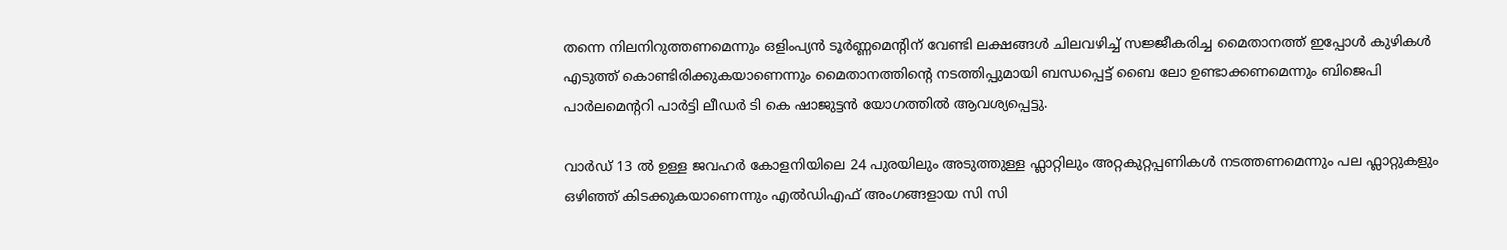തന്നെ നിലനിറുത്തണമെന്നും ഒളിംപ്യൻ ടൂർണ്ണമെൻ്റിന് വേണ്ടി ലക്ഷങ്ങൾ ചിലവഴിച്ച് സജ്ജീകരിച്ച മൈതാനത്ത് ഇപ്പോൾ കുഴികൾ എടുത്ത് കൊണ്ടിരിക്കുകയാണെന്നും മൈതാനത്തിൻ്റെ നടത്തിപ്പുമായി ബന്ധപ്പെട്ട് ബൈ ലോ ഉണ്ടാക്കണമെന്നും ബിജെപി പാർലമെൻ്ററി പാർട്ടി ലീഡർ ടി കെ ഷാജുട്ടൻ യോഗത്തിൽ ആവശ്യപ്പെട്ടു.

വാർഡ് 13 ൽ ഉള്ള ജവഹർ കോളനിയിലെ 24 പുരയിലും അടുത്തുള്ള ഫ്ലാറ്റിലും അറ്റകുറ്റപ്പണികൾ നടത്തണമെന്നും പല ഫ്ലാറ്റുകളും ഒഴിഞ്ഞ് കിടക്കുകയാണെന്നും എൽഡിഎഫ് അംഗങ്ങളായ സി സി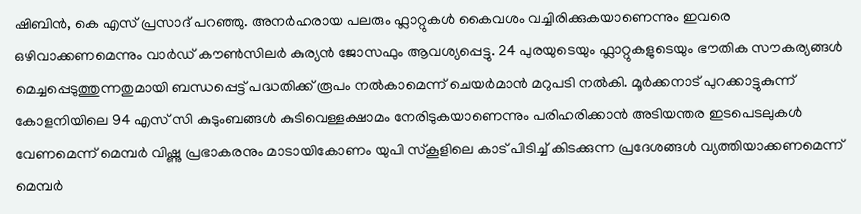ഷിബിൻ, കെ എസ് പ്രസാദ് പറഞ്ഞു. അനർഹരായ പലരും ഫ്ലാറ്റുകൾ കൈവശം വച്ചിരിക്കുകയാണെന്നും ഇവരെ ഒഴിവാക്കണമെന്നും വാർഡ് കൗൺസിലർ കുര്യൻ ജോസഫും ആവശ്യപ്പെട്ടു. 24 പുരയുടെയും ഫ്ലാറ്റുകളുടെയും ഭൗതിക സൗകര്യങ്ങൾ മെച്ചപ്പെടുത്തുന്നതുമായി ബന്ധപ്പെട്ട് പദ്ധതിക്ക് രൂപം നൽകാമെന്ന് ചെയർമാൻ മറുപടി നൽകി. മൂർക്കനാട് പുറക്കാട്ടുകുന്ന് കോളനിയിലെ 94 എസ് സി കുടുംബങ്ങൾ കുടിവെള്ളക്ഷാമം നേരിടുകയാണെന്നും പരിഹരിക്കാൻ അടിയന്തര ഇടപെടലുകൾ വേണമെന്ന് മെമ്പർ വിഷ്ണു പ്രഭാകരനും മാടായികോണം യുപി സ്കൂളിലെ കാട് പിടിച്ച് കിടക്കുന്ന പ്രദേശങ്ങൾ വ്യത്തിയാക്കണമെന്ന് മെമ്പർ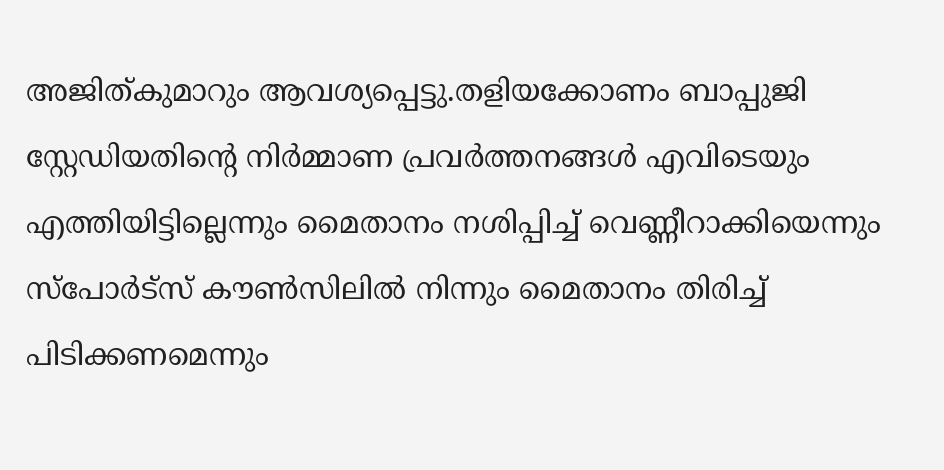അജിത്കുമാറും ആവശ്യപ്പെട്ടു.തളിയക്കോണം ബാപ്പുജി സ്റ്റേഡിയതിൻ്റെ നിർമ്മാണ പ്രവർത്തനങ്ങൾ എവിടെയും എത്തിയിട്ടില്ലെന്നും മൈതാനം നശിപ്പിച്ച് വെണ്ണീറാക്കിയെന്നും സ്പോർട്സ് കൗൺസിലിൽ നിന്നും മൈതാനം തിരിച്ച് പിടിക്കണമെന്നും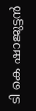ടി കെ ഷാജുട്ടൻ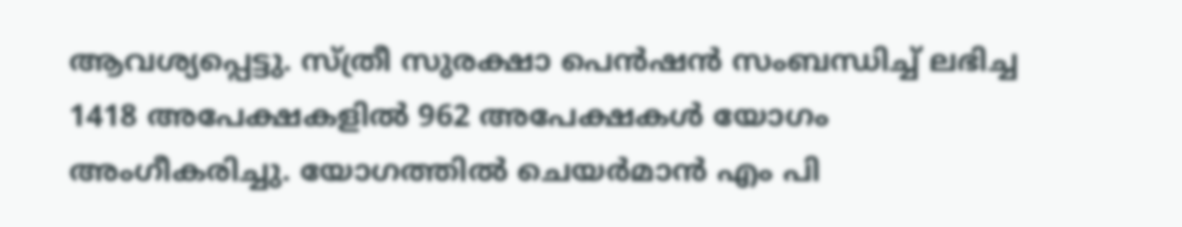ആവശ്യപ്പെട്ടു. സ്ത്രീ സുരക്ഷാ പെൻഷൻ സംബന്ധിച്ച് ലഭിച്ച 1418 അപേക്ഷകളിൽ 962 അപേക്ഷകൾ യോഗം അംഗീകരിച്ചു. യോഗത്തിൽ ചെയർമാൻ എം പി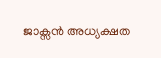ജാക്സൻ അധ്യക്ഷത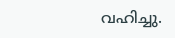വഹിച്ചു.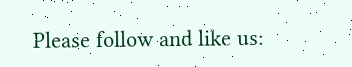Please follow and like us: